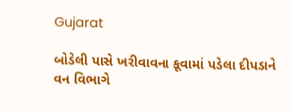Gujarat

બોડેલી પાસે ખરીવાવના કૂવામાં પડેલા દીપડાને વન વિભાગે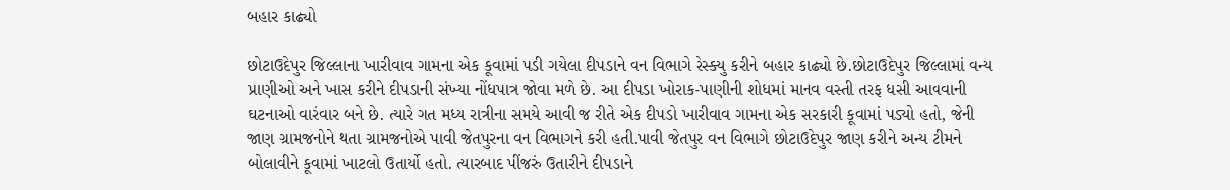બહાર કાઢ્યો

છોટાઉદેપુર જિલ્લાના ખારીવાવ ગામના એક કૂવામાં પડી ગયેલા દીપડાને વન વિભાગે રેસ્ક્યુ કરીને બહાર કાઢ્યો છે.છોટાઉદેપુર જિલ્લામાં વન્ય પ્રાણીઓ અને ખાસ કરીને દીપડાની સંખ્યા નોંધપાત્ર જોવા મળે છે. આ દીપડા ખોરાક-પાણીની શોધમાં માનવ વસ્તી તરફ ધસી આવવાની ઘટનાઓ વારંવાર બને છે. ત્યારે ગત મધ્ય રાત્રીના સમયે આવી જ રીતે એક દીપડો ખારીવાવ ગામના એક સરકારી કૂવામાં પડ્યો હતો, જેની જાણ ગ્રામજનોને થતા ગ્રામજનોએ પાવી જેતપુરના વન વિભાગને કરી હતી.પાવી જેતપુર વન વિભાગે છોટાઉદેપુર જાણ કરીને અન્ય ટીમને બોલાવીને કૂવામાં ખાટલો ઉતાર્યો હતો. ત્યારબાદ પીંજરું ઉતારીને દીપડાને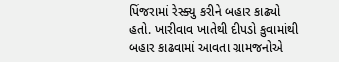પિંજરામાં રેસ્ક્યુ કરીને બહાર કાઢ્યો હતો. ખારીવાવ ખાતેથી દીપડો કુવામાંથી બહાર કાઢવામાં આવતા ગ્રામજનોએ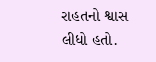રાહતનો શ્વાસ લીધો હતો.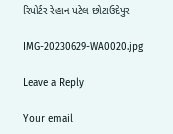રિપોર્ટર રેહાન પટેલ છોટાઉદેપુર

IMG-20230629-WA0020.jpg

Leave a Reply

Your email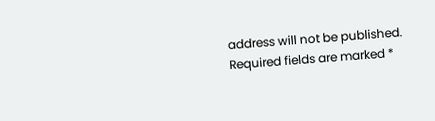address will not be published. Required fields are marked *